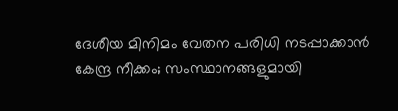ദേശീയ മിനിമം വേതന പരിധി നടപ്പാക്കാൻ കേന്ദ്ര നീക്കം; സംസ്ഥാനങ്ങളുമായി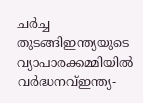ചർച്ച തുടങ്ങിഇന്ത്യയുടെ വ്യാപാരക്കമ്മിയില്‍ വര്‍ദ്ധനവ്ഇന്ത്യ-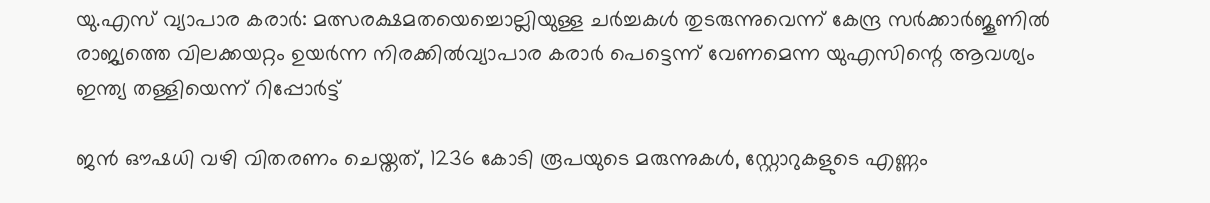യു.എസ് വ്യാപാര കരാർ: മത്സരക്ഷമതയെച്ചൊല്ലിയുള്ള ചർച്ചകൾ തുടരുന്നുവെന്ന് കേന്ദ്ര സർക്കാർജൂണിൽ രാജ്യത്തെ വിലക്കയറ്റം ഉയർന്ന നിരക്കിൽവ്യാപാര കരാർ പെട്ടെന്ന് വേണമെന്ന യുഎസിന്റെ ആവശ്യം ഇന്ത്യ തള്ളിയെന്ന് റിപ്പോർട്ട്

ജന്‍ ഔഷധി വഴി വിതരണം ചെയ്തത്, 1236 കോടി രൂപയുടെ മരുന്നുകള്‍, സ്റ്റോറുകളുടെ എണ്ണം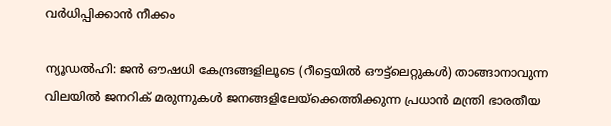വര്‍ധിപ്പിക്കാന്‍ നീക്കം

ന്യൂഡല്‍ഹി: ജന്‍ ഔഷധി കേന്ദ്രങ്ങളിലൂടെ (റീട്ടെയില്‍ ഔട്ട്ലെറ്റുകള്‍) താങ്ങാനാവുന്ന വിലയില്‍ ജനറിക് മരുന്നുകള്‍ ജനങ്ങളിലേയ്‌ക്കെത്തിക്കുന്ന പ്രധാന്‍ മന്ത്രി ഭാരതീയ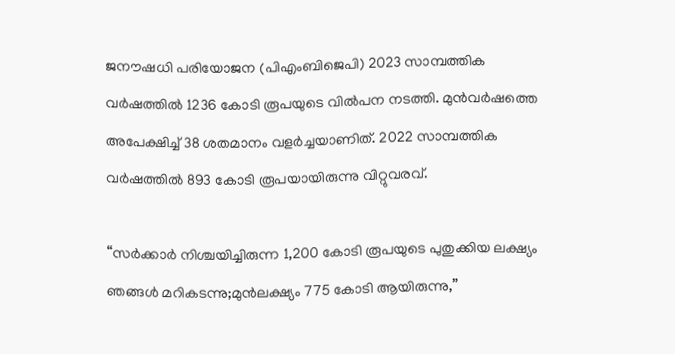ജനൗഷധി പരിയോജന (പിഎംബിജെപി) 2023 സാമ്പത്തിക വര്‍ഷത്തില്‍ 1236 കോടി രൂപയുടെ വില്‍പന നടത്തി. മുന്‍വര്‍ഷത്തെ അപേക്ഷിച്ച് 38 ശതമാനം വളര്‍ച്ചയാണിത്. 2022 സാമ്പത്തിക വര്‍ഷത്തില്‍ 893 കോടി രൂപയായിരുന്നു വിറ്റുവരവ്.

“സര്‍ക്കാര്‍ നിശ്ചയിച്ചിരുന്ന 1,200 കോടി രൂപയുടെ പുതുക്കിയ ലക്ഷ്യം ഞങ്ങള്‍ മറികടന്നു;മുന്‍ലക്ഷ്യം 775 കോടി ആയിരുന്നു,”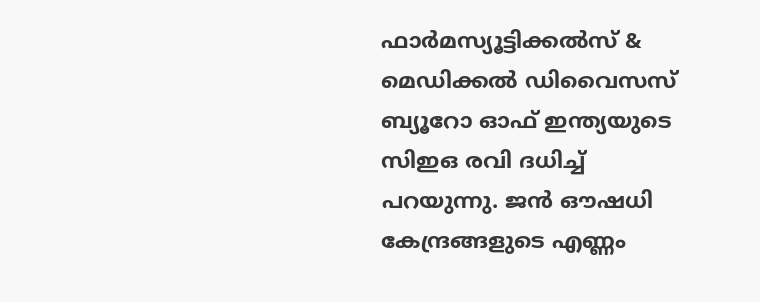ഫാര്‍മസ്യൂട്ടിക്കല്‍സ് & മെഡിക്കല്‍ ഡിവൈസസ് ബ്യൂറോ ഓഫ് ഇന്ത്യയുടെ സിഇഒ രവി ദധിച്ച് പറയുന്നു. ജന്‍ ഔഷധി കേന്ദ്രങ്ങളുടെ എണ്ണം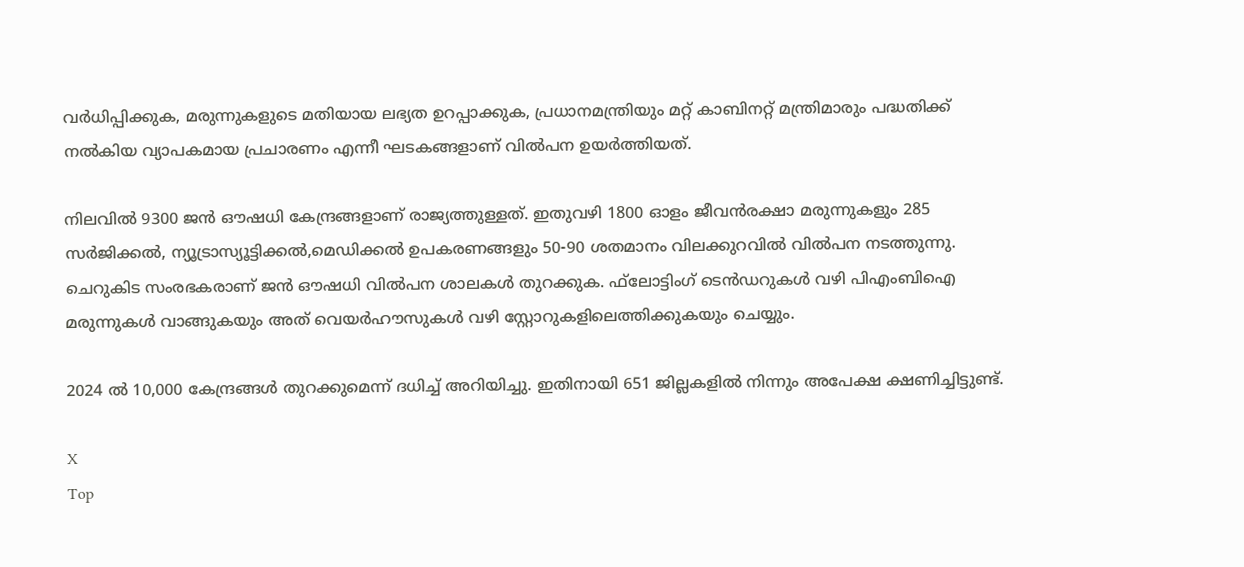വര്‍ധിപ്പിക്കുക, മരുന്നുകളുടെ മതിയായ ലഭ്യത ഉറപ്പാക്കുക, പ്രധാനമന്ത്രിയും മറ്റ് കാബിനറ്റ് മന്ത്രിമാരും പദ്ധതിക്ക് നല്‍കിയ വ്യാപകമായ പ്രചാരണം എന്നീ ഘടകങ്ങളാണ് വില്‍പന ഉയര്‍ത്തിയത്.

നിലവില്‍ 9300 ജന്‍ ഔഷധി കേന്ദ്രങ്ങളാണ് രാജ്യത്തുള്ളത്. ഇതുവഴി 1800 ഓളം ജീവന്‍രക്ഷാ മരുന്നുകളും 285 സര്‍ജിക്കല്‍, ന്യൂട്രാസ്യൂട്ടിക്കല്‍,മെഡിക്കല്‍ ഉപകരണങ്ങളും 50-90 ശതമാനം വിലക്കുറവില്‍ വില്‍പന നടത്തുന്നു. ചെറുകിട സംരഭകരാണ് ജന്‍ ഔഷധി വില്‍പന ശാലകള്‍ തുറക്കുക. ഫ്‌ലോട്ടിംഗ് ടെന്‍ഡറുകള്‍ വഴി പിഎംബിഐ മരുന്നുകള്‍ വാങ്ങുകയും അത് വെയര്‍ഹൗസുകള്‍ വഴി സ്റ്റോറുകളിലെത്തിക്കുകയും ചെയ്യും.

2024 ല്‍ 10,000 കേന്ദ്രങ്ങള്‍ തുറക്കുമെന്ന് ദധിച്ച് അറിയിച്ചു. ഇതിനായി 651 ജില്ലകളില്‍ നിന്നും അപേക്ഷ ക്ഷണിച്ചിട്ടുണ്ട്.

X
Top